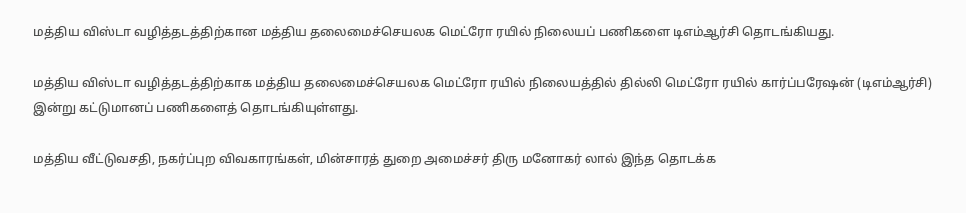மத்திய விஸ்டா வழித்தடத்திற்கான மத்திய தலைமைச்செயலக மெட்ரோ ரயில் நிலையப் பணிகளை டிஎம்ஆர்சி தொடங்கியது.

மத்திய விஸ்டா வழித்தடத்திற்காக மத்திய தலைமைச்செயலக மெட்ரோ ரயில் நிலையத்தில் தில்லி மெட்ரோ ரயில் கார்ப்பரேஷன் (டிஎம்ஆர்சி) இன்று கட்டுமானப் பணிகளைத் தொடங்கியுள்ளது.

மத்திய வீட்டுவசதி, நகர்ப்புற விவகாரங்கள், மின்சாரத் துறை அமைச்சர் திரு மனோகர் லால் இந்த தொடக்க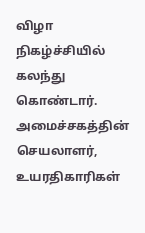விழா நிகழ்ச்சியில் கலந்து கொண்டார். அமைச்சகத்தின் செயலாளர், உயரதிகாரிகள்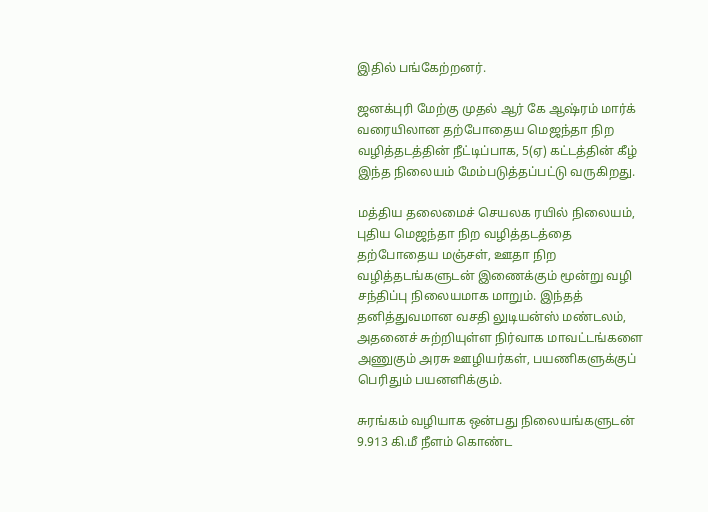இதில் பங்கேற்றனர்.

ஜனக்புரி மேற்கு முதல் ஆர் கே ஆஷ்ரம் மார்க் வரையிலான தற்போதைய மெஜந்தா நிற வழித்தடத்தின் நீட்டிப்பாக, 5(ஏ) கட்டத்தின் கீழ் இந்த நிலையம் மேம்படுத்தப்பட்டு வருகிறது.

மத்திய தலைமைச் செயலக ரயில் நிலையம், புதிய மெஜந்தா நிற வழித்தடத்தை தற்போதைய மஞ்சள், ஊதா நிற வழித்தடங்களுடன் இணைக்கும் மூன்று வழி சந்திப்பு நிலையமாக மாறும். இந்தத் தனித்துவமான வசதி லுடியன்ஸ் மண்டலம், அதனைச் சுற்றியுள்ள நிர்வாக மாவட்டங்களை அணுகும் அரசு ஊழியர்கள், பயணிகளுக்குப் பெரிதும் பயனளிக்கும்.

சுரங்கம் வழியாக ஒன்பது நிலையங்களுடன் 9.913 கி.மீ நீளம் கொண்ட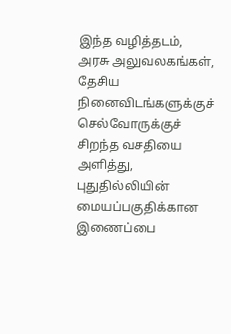இந்த வழித்தடம், அரசு அலுவலகங்கள், தேசிய நினைவிடங்களுக்குச் செல்வோருக்குச் சிறந்த வசதியை அளித்து, புதுதில்லியின் மையப்பகுதிக்கான இணைப்பை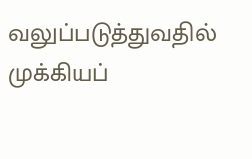வலுப்படுத்துவதில் முக்கியப்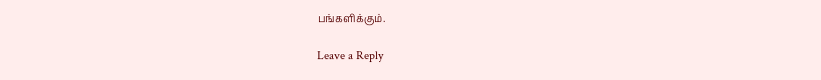பங்களிக்கும்.

Leave a Reply